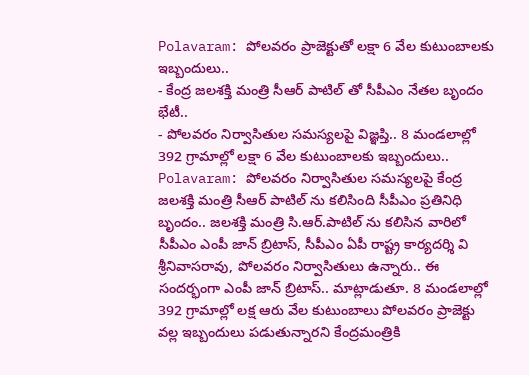Polavaram: పోలవరం ప్రాజెక్టుతో లక్షా 6 వేల కుటుంబాలకు ఇబ్బందులు..
- కేంద్ర జలశక్తి మంత్రి సీఆర్ పాటిల్ తో సీపీఎం నేతల బృందం భేటీ..
- పోలవరం నిర్వాసితుల సమస్యలపై విజ్ఞప్తి.. 8 మండలాల్లో 392 గ్రామాల్లో లక్షా 6 వేల కుటుంబాలకు ఇబ్బందులు..
Polavaram: పోలవరం నిర్వాసితుల సమస్యలపై కేంద్ర జలశక్తి మంత్రి సీఆర్ పాటిల్ ను కలిసింది సీపీఎం ప్రతినిధి బృందం.. జలశక్తి మంత్రి సి.ఆర్.పాటిల్ ను కలిసిన వారిలో సీపీఎం ఎంపీ జాన్ బ్రిటాస్, సీపీఎం ఏపీ రాష్ట్ర కార్యదర్శి వి శ్రీనివాసరావు, పోలవరం నిర్వాసితులు ఉన్నారు.. ఈ సందర్భంగా ఎంపీ జాన్ బ్రిటాస్.. మాట్లాడుతూ. 8 మండలాల్లో 392 గ్రామాల్లో లక్ష ఆరు వేల కుటుంబాలు పోలవరం ప్రాజెక్టు వల్ల ఇబ్బందులు పడుతున్నారని కేంద్రమంత్రికి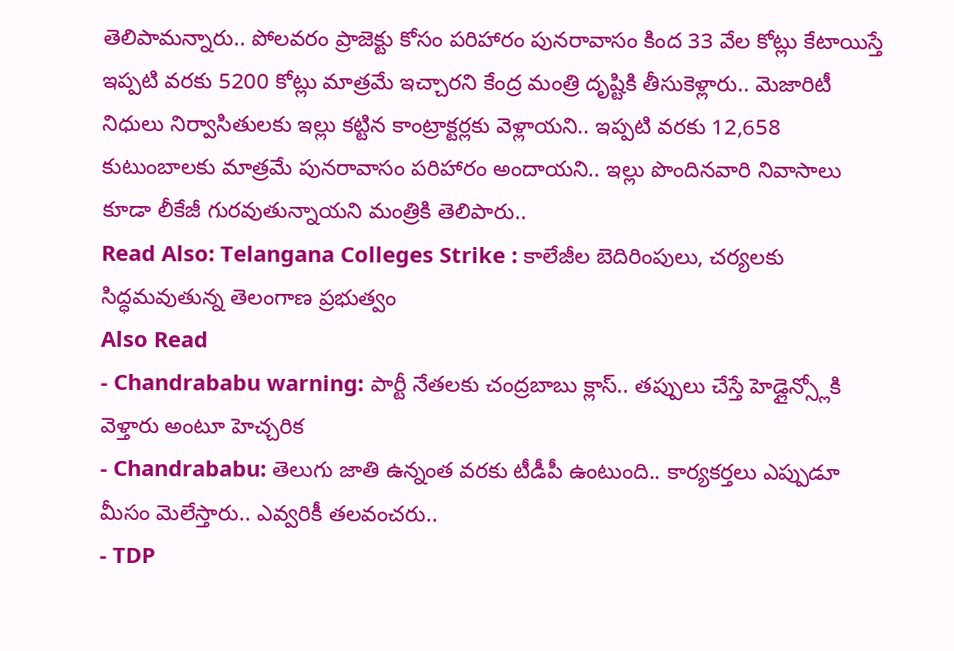తెలిపామన్నారు.. పోలవరం ప్రాజెక్టు కోసం పరిహారం పునరావాసం కింద 33 వేల కోట్లు కేటాయిస్తే ఇప్పటి వరకు 5200 కోట్లు మాత్రమే ఇచ్చారని కేంద్ర మంత్రి దృష్టికి తీసుకెళ్లారు.. మెజారిటీ నిధులు నిర్వాసితులకు ఇల్లు కట్టిన కాంట్రాక్టర్లకు వెళ్లాయని.. ఇప్పటి వరకు 12,658 కుటుంబాలకు మాత్రమే పునరావాసం పరిహారం అందాయని.. ఇల్లు పొందినవారి నివాసాలు కూడా లీకేజీ గురవుతున్నాయని మంత్రికి తెలిపారు..
Read Also: Telangana Colleges Strike : కాలేజీల బెదిరింపులు, చర్యలకు సిద్ధమవుతున్న తెలంగాణ ప్రభుత్వం
Also Read
- Chandrababu warning: పార్టీ నేతలకు చంద్రబాబు క్లాస్.. తప్పులు చేస్తే హెడ్లైన్స్లోకి వెళ్తారు అంటూ హెచ్చరిక
- Chandrababu: తెలుగు జాతి ఉన్నంత వరకు టీడీపీ ఉంటుంది.. కార్యకర్తలు ఎప్పుడూ మీసం మెలేస్తారు.. ఎవ్వరికీ తలవంచరు..
- TDP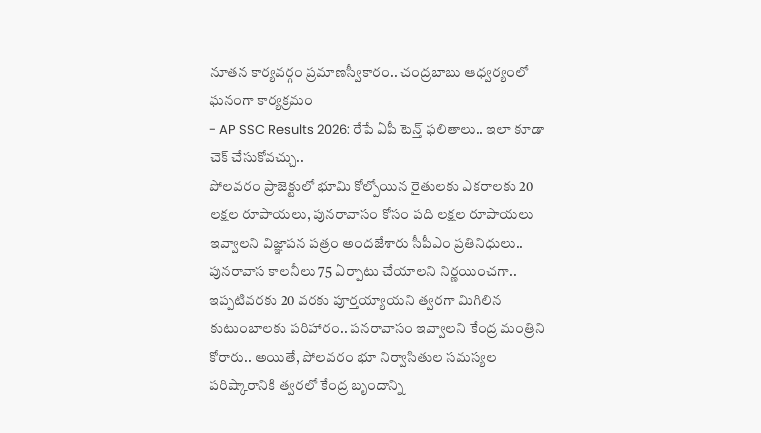నూతన కార్యవర్గం ప్రమాణస్వీకారం.. చంద్రబాబు ఆధ్వర్యంలో ఘనంగా కార్యక్రమం
- AP SSC Results 2026: రేపే ఏపీ టెన్త్ ఫలితాలు.. ఇలా కూడా చెక్ చేసుకోవచ్చు..
పోలవరం ప్రాజెక్టులో భూమి కోల్పోయిన రైతులకు ఎకరాలకు 20 లక్షల రూపాయలు, పునరావాసం కోసం పది లక్షల రూపాయలు ఇవ్వాలని విజ్ఞాపన పత్రం అందజేశారు సీపీఎం ప్రతినిధులు.. పునరావాస కాలనీలు 75 ఏర్పాటు చేయాలని నిర్ణయించగా.. ఇప్పటివరకు 20 వరకు పూర్తయ్యాయని త్వరగా మిగిలిన కుటుంబాలకు పరిహారం.. పనరావాసం ఇవ్వాలని కేంద్ర మంత్రిని కోరారు.. అయితే, పోలవరం భూ నిర్వాసితుల సమస్యల పరిష్కారానికి త్వరలో కేంద్ర బృందాన్ని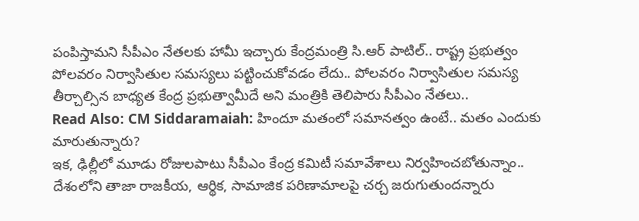పంపిస్తామని సీపీఎం నేతలకు హామీ ఇచ్చారు కేంద్రమంత్రి సి.ఆర్ పాటిల్.. రాష్ట్ర ప్రభుత్వం పోలవరం నిర్వాసితుల సమస్యలు పట్టించుకోవడం లేదు.. పోలవరం నిర్వాసితుల సమస్య తీర్చాల్సిన బాధ్యత కేంద్ర ప్రభుత్వామీదే అని మంత్రికి తెలిపారు సీపీఎం నేతలు..
Read Also: CM Siddaramaiah: హిందూ మతంలో సమానత్వం ఉంటే.. మతం ఎందుకు మారుతున్నారు?
ఇక, ఢిల్లీలో మూడు రోజులపాటు సీపీఎం కేంద్ర కమిటీ సమావేశాలు నిర్వహించబోతున్నాం.. దేశంలోని తాజా రాజకీయ, ఆర్థిక, సామాజిక పరిణామాలపై చర్చ జరుగుతుందన్నారు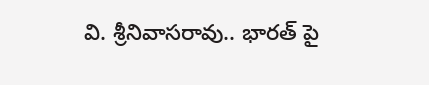వి. శ్రీనివాసరావు.. భారత్ పై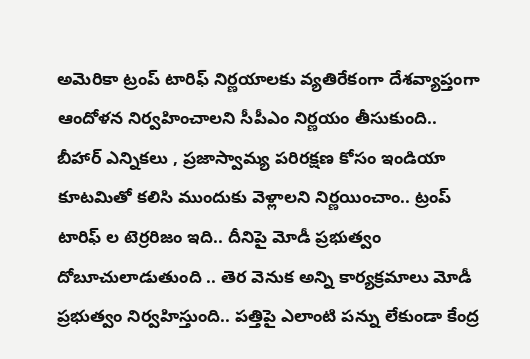అమెరికా ట్రంప్ టారిఫ్ నిర్ణయాలకు వ్యతిరేకంగా దేశవ్యాప్తంగా ఆందోళన నిర్వహించాలని సీపీఎం నిర్ణయం తీసుకుంది.. బీహార్ ఎన్నికలు , ప్రజాస్వామ్య పరిరక్షణ కోసం ఇండియా కూటమితో కలిసి ముందుకు వెళ్లాలని నిర్ణయించాం.. ట్రంప్ టారిఫ్ ల టెర్రరిజం ఇది.. దీనిపై మోడీ ప్రభుత్వం దోబూచులాడుతుంది .. తెర వెనుక అన్ని కార్యక్రమాలు మోడీ ప్రభుత్వం నిర్వహిస్తుంది.. పత్తిపై ఎలాంటి పన్ను లేకుండా కేంద్ర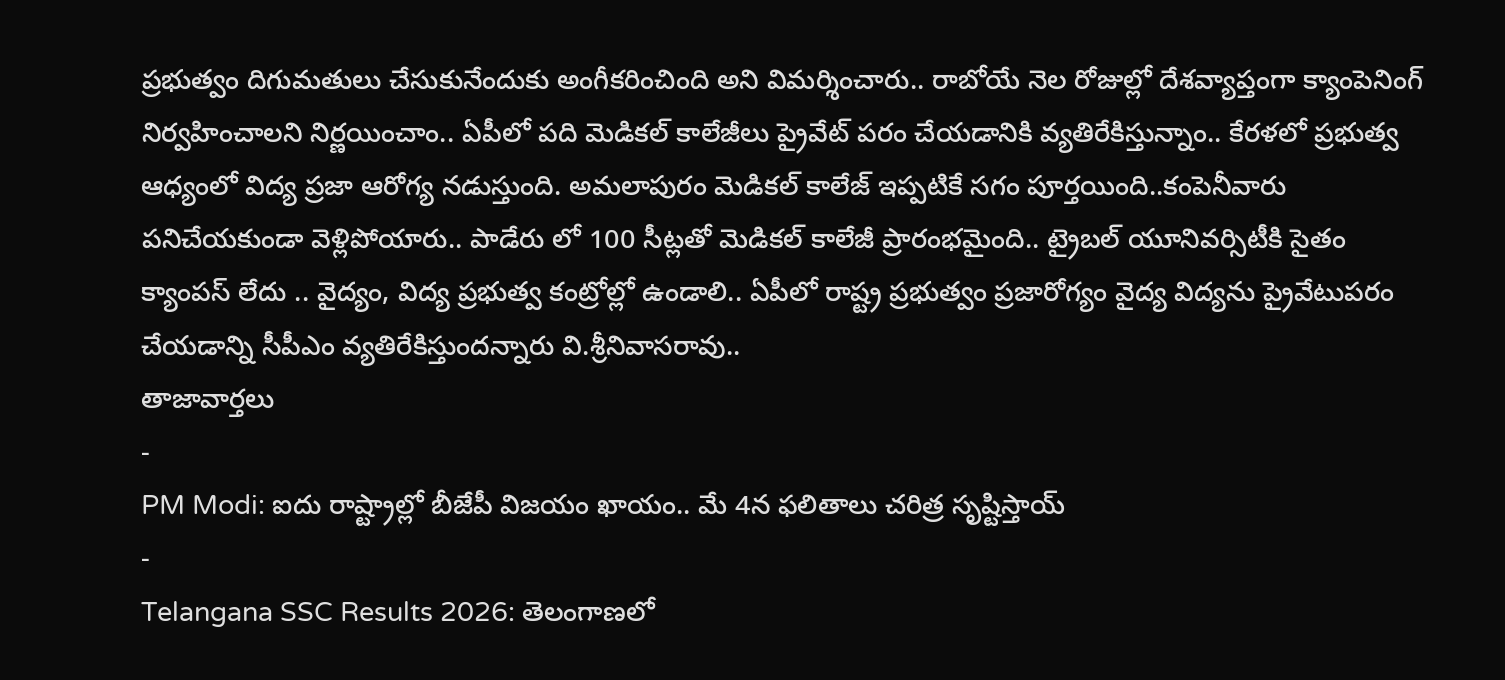ప్రభుత్వం దిగుమతులు చేసుకునేందుకు అంగీకరించింది అని విమర్శించారు.. రాబోయే నెల రోజుల్లో దేశవ్యాప్తంగా క్యాంపెనింగ్ నిర్వహించాలని నిర్ణయించాం.. ఏపీలో పది మెడికల్ కాలేజీలు ప్రైవేట్ పరం చేయడానికి వ్యతిరేకిస్తున్నాం.. కేరళలో ప్రభుత్వ ఆధ్యంలో విద్య ప్రజా ఆరోగ్య నడుస్తుంది. అమలాపురం మెడికల్ కాలేజ్ ఇప్పటికే సగం పూర్తయింది..కంపెనీవారు పనిచేయకుండా వెళ్లిపోయారు.. పాడేరు లో 100 సీట్లతో మెడికల్ కాలేజీ ప్రారంభమైంది.. ట్రైబల్ యూనివర్సిటీకి సైతం క్యాంపస్ లేదు .. వైద్యం, విద్య ప్రభుత్వ కంట్రోల్లో ఉండాలి.. ఏపీలో రాష్ట్ర ప్రభుత్వం ప్రజారోగ్యం వైద్య విద్యను ప్రైవేటుపరం చేయడాన్ని సీపీఎం వ్యతిరేకిస్తుందన్నారు వి.శ్రీనివాసరావు..
తాజావార్తలు
-
PM Modi: ఐదు రాష్ట్రాల్లో బీజేపీ విజయం ఖాయం.. మే 4న ఫలితాలు చరిత్ర సృష్టిస్తాయ్
-
Telangana SSC Results 2026: తెలంగాణలో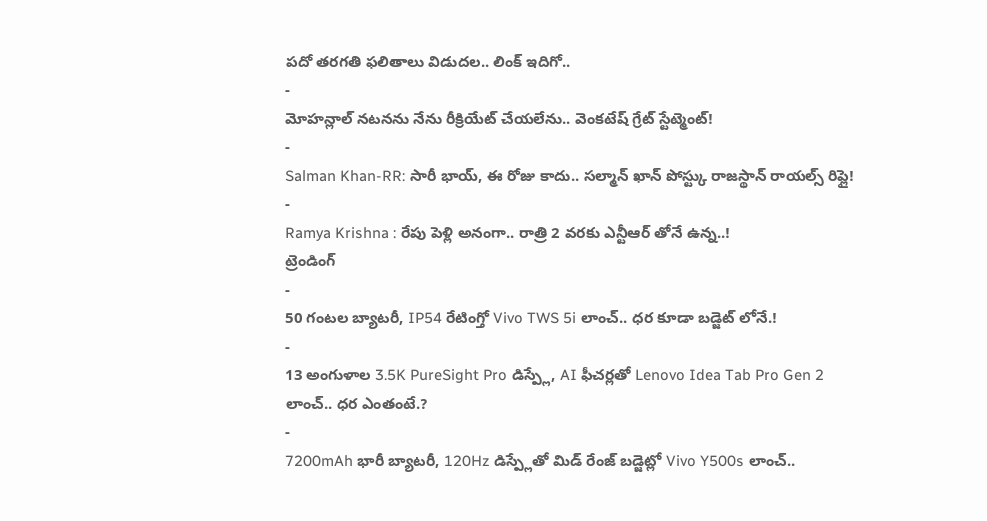పదో తరగతి ఫలితాలు విడుదల.. లింక్ ఇదిగో..
-
మోహన్లాల్ నటనను నేను రీక్రియేట్ చేయలేను.. వెంకటేష్ గ్రేట్ స్టేట్మెంట్!
-
Salman Khan-RR: సారీ భాయ్, ఈ రోజు కాదు.. సల్మాన్ ఖాన్ పోస్ట్కు రాజస్థాన్ రాయల్స్ రిప్లై!
-
Ramya Krishna : రేపు పెళ్లి అనంగా.. రాత్రి 2 వరకు ఎన్టీఆర్ తోనే ఉన్న..!
ట్రెండింగ్
-
50 గంటల బ్యాటరీ, IP54 రేటింగ్తో Vivo TWS 5i లాంచ్.. ధర కూడా బడ్జెట్ లోనే.!
-
13 అంగుళాల 3.5K PureSight Pro డిస్ప్లే, AI ఫీచర్లతో Lenovo Idea Tab Pro Gen 2 లాంచ్.. ధర ఎంతంటే.?
-
7200mAh భారీ బ్యాటరీ, 120Hz డిస్ప్లేతో మిడ్ రేంజ్ బడ్జెట్లో Vivo Y500s లాంచ్..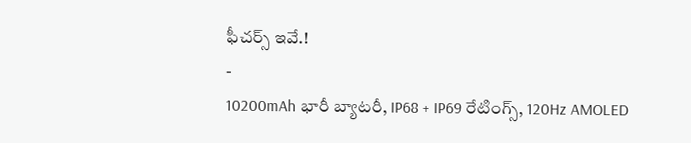ఫీచర్స్ ఇవే.!
-
10200mAh భారీ బ్యాటరీ, IP68 + IP69 రేటింగ్స్, 120Hz AMOLED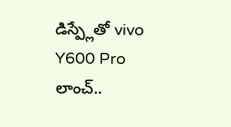డిస్ప్లేతో vivo Y600 Pro లాంచ్..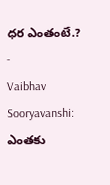ధర ఎంతంటే.?
-
Vaibhav Sooryavanshi: ఎంతకు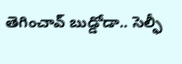తెగించావ్ బుడ్డోడా.. సెల్ఫీ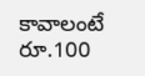కావాలంటే రూ.100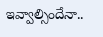ఇవ్వాల్సిందేనా..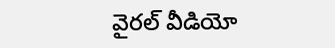వైరల్ వీడియో